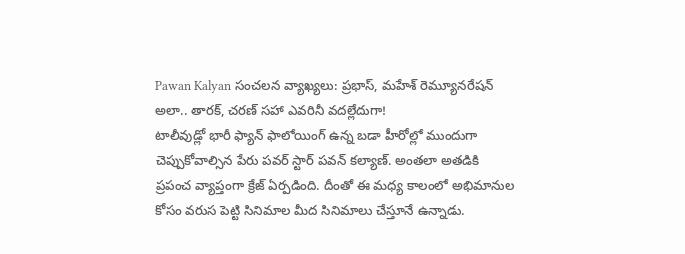Pawan Kalyan సంచలన వ్యాఖ్యలు: ప్రభాస్, మహేశ్ రెమ్యూనరేషన్ అలా.. తారక్, చరణ్ సహా ఎవరినీ వదల్లేదుగా!
టాలీవుడ్లో భారీ ఫ్యాన్ ఫాలోయింగ్ ఉన్న బడా హీరోల్లో ముందుగా చెప్పుకోవాల్సిన పేరు పవర్ స్టార్ పవన్ కల్యాణ్. అంతలా అతడికి ప్రపంచ వ్యాప్తంగా క్రేజ్ ఏర్పడింది. దీంతో ఈ మధ్య కాలంలో అభిమానుల కోసం వరుస పెట్టి సినిమాల మీద సినిమాలు చేస్తూనే ఉన్నాడు.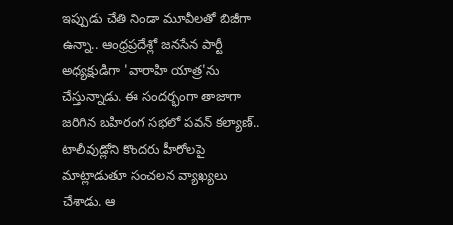ఇప్పుడు చేతి నిండా మూవీలతో బిజీగా ఉన్నా.. ఆంధ్రప్రదేశ్లో జనసేన పార్టీ అధ్యక్షుడిగా 'వారాహి యాత్ర'ను చేస్తున్నాడు. ఈ సందర్భంగా తాజాగా జరిగిన బహిరంగ సభలో పవన్ కల్యాణ్.. టాలీవుడ్లోని కొందరు హీరోలపై మాట్లాడుతూ సంచలన వ్యాఖ్యలు చేశాడు. ఆ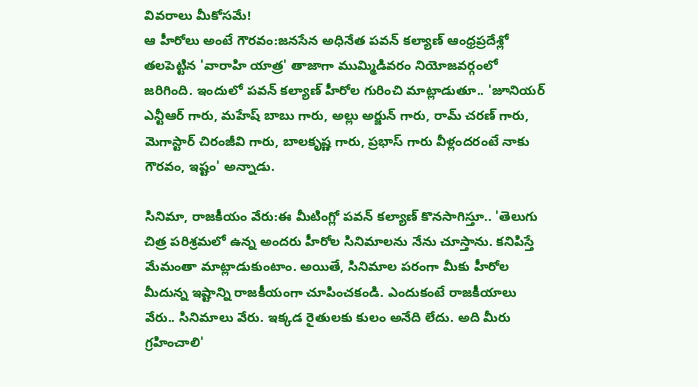వివరాలు మీకోసమే!
ఆ హీరోలు అంటే గౌరవం:జనసేన అధినేత పవన్ కల్యాణ్ ఆంధ్రప్రదేశ్లో తలపెట్టిన 'వారాహి యాత్ర' తాజాగా ముమ్మిడివరం నియోజవర్గంలో జరిగింది. ఇందులో పవన్ కల్యాణ్ హీరోల గురించి మాట్లాడుతూ.. 'జూనియర్ ఎన్టీఆర్ గారు, మహేష్ బాబు గారు, అల్లు అర్జున్ గారు, రామ్ చరణ్ గారు, మెగాస్టార్ చిరంజీవి గారు, బాలకృష్ణ గారు, ప్రభాస్ గారు వీళ్లందరంటే నాకు గౌరవం, ఇష్టం' అన్నాడు.

సినిమా, రాజకీయం వేరు:ఈ మీటింగ్లో పవన్ కల్యాణ్ కొనసాగిస్తూ.. 'తెలుగు చిత్ర పరిశ్రమలో ఉన్న అందరు హీరోల సినిమాలను నేను చూస్తాను. కనిపిస్తే మేమంతా మాట్లాడుకుంటాం. అయితే, సినిమాల పరంగా మీకు హీరోల మీదున్న ఇష్టాన్ని రాజకీయంగా చూపించకండి. ఎందుకంటే రాజకీయాలు వేరు.. సినిమాలు వేరు. ఇక్కడ రైతులకు కులం అనేది లేదు. అది మీరు గ్రహించాలి'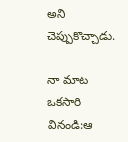అని చెప్పుకొచ్చాడు.

నా మాట ఒకసారి వినండి:ఆ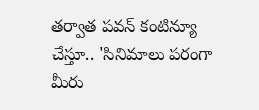తర్వాత పవన్ కంటిన్యూ చేస్తూ.. 'సినిమాలు పరంగా మీరు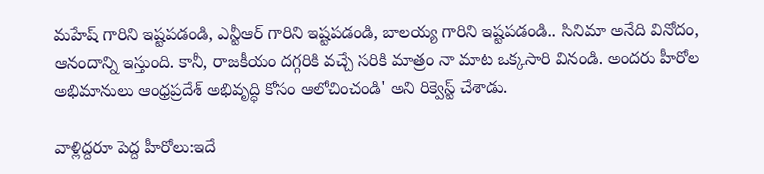మహేష్ గారిని ఇష్టపడండి, ఎన్టీఆర్ గారిని ఇష్టపడండి, బాలయ్య గారిని ఇష్టపడండి.. సినిమా అనేది వినోదం, ఆనందాన్ని ఇస్తుంది. కానీ, రాజకీయం దగ్గరికి వచ్చే సరికి మాత్రం నా మాట ఒక్కసారి వినండి. అందరు హీరోల అభిమానులు ఆంధ్రప్రదేశ్ అభివృద్ధి కోసం ఆలోచించండి' అని రిక్వెస్ట్ చేశాడు.

వాళ్లిద్దరూ పెద్ద హీరోలు:ఇదే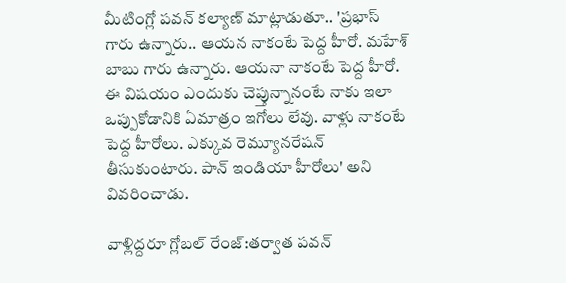మీటింగ్లో పవన్ కల్యాణ్ మాట్లాడుతూ.. 'ప్రభాస్ గారు ఉన్నారు.. ఆయన నాకంటే పెద్ద హీరో. మహేశ్ బాబు గారు ఉన్నారు. ఆయనా నాకంటే పెద్ద హీరో. ఈ విషయం ఎందుకు చెప్తున్నానంటే నాకు ఇలా ఒప్పుకోడానికి ఏమాత్రం ఇగోలు లేవు. వాళ్లు నాకంటే పెద్ద హీరోలు. ఎక్కువ రెమ్యూనరేషన్ తీసుకుంటారు. పాన్ ఇండియా హీరోలు' అని వివరించాడు.

వాళ్లిద్దరూ గ్లోబల్ రేంజ్:తర్వాత పవన్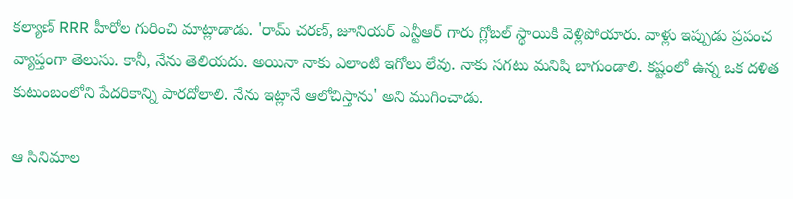కల్యాణ్ RRR హీరోల గురించి మాట్లాడాడు. 'రామ్ చరణ్, జూనియర్ ఎన్టీఆర్ గారు గ్లోబల్ స్థాయికి వెళ్లిపోయారు. వాళ్లు ఇప్పుడు ప్రపంచ వ్యాప్తంగా తెలుసు. కానీ, నేను తెలియదు. అయినా నాకు ఎలాంటి ఇగోలు లేవు. నాకు సగటు మనిషి బాగుండాలి. కష్టంలో ఉన్న ఒక దళిత కుటుంబంలోని పేదరికాన్ని పారదోలాలి. నేను ఇట్లానే ఆలోచిస్తాను' అని ముగించాడు.

ఆ సినిమాల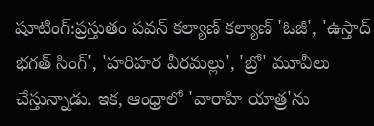షూటింగ్:ప్రస్తుతం పవన్ కల్యాణ్ కల్యాణ్ 'ఓజీ', 'ఉస్తాద్ భగత్ సింగ్', 'హరిహర వీరమల్లు', 'బ్రో' మూవీలు చేస్తున్నాడు. ఇక, ఆంధ్రాలో 'వారాహి యాత్ర'ను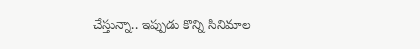చేస్తున్నా.. ఇప్పుడు కొన్ని సినిమాల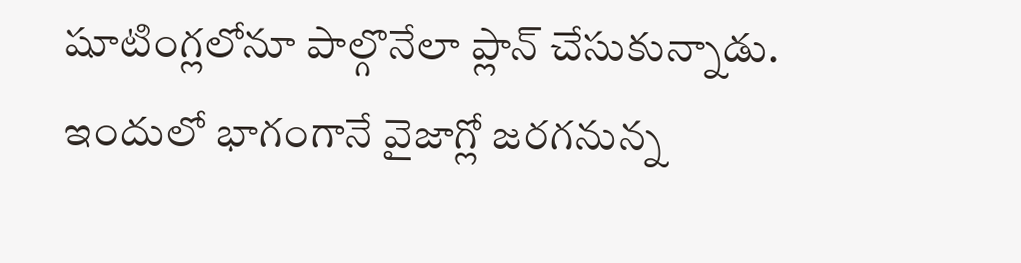షూటింగ్లలోనూ పాల్గొనేలా ప్లాన్ చేసుకున్నాడు. ఇందులో భాగంగానే వైజాగ్లో జరగనున్న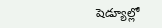షెడ్యూల్లో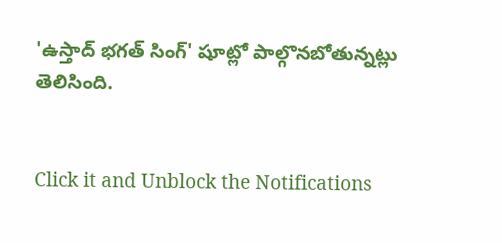'ఉస్తాద్ భగత్ సింగ్' షూట్లో పాల్గొనబోతున్నట్లు తెలిసింది.


Click it and Unblock the Notifications